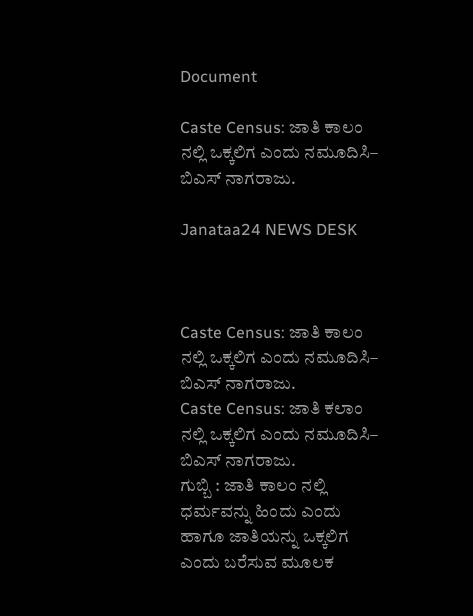Document

Caste Census: ಜಾತಿ ಕಾಲಂ ನಲ್ಲಿ ಒಕ್ಕಲಿಗ ಎಂದು ನಮೂದಿಸಿ– ಬಿಎಸ್ ನಾಗರಾಜು.

Janataa24 NEWS DESK



Caste Census: ಜಾತಿ ಕಾಲಂ ನಲ್ಲಿ ಒಕ್ಕಲಿಗ ಎಂದು ನಮೂದಿಸಿ– ಬಿಎಸ್ ನಾಗರಾಜು.
Caste Census: ಜಾತಿ ಕಲಾಂ ನಲ್ಲಿ ಒಕ್ಕಲಿಗ ಎಂದು ನಮೂದಿಸಿ– ಬಿಎಸ್ ನಾಗರಾಜು.
ಗುಬ್ಬಿ : ಜಾತಿ ಕಾಲಂ ನಲ್ಲಿ ಧರ್ಮವನ್ನು ಹಿಂದು ಎಂದು ಹಾಗೂ ಜಾತಿಯನ್ನು ಒಕ್ಕಲಿಗ ಎಂದು ಬರೆಸುವ ಮೂಲಕ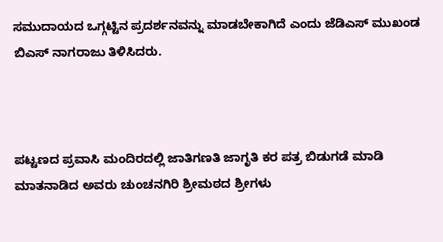ಸಮುದಾಯದ ಒಗ್ಗಟ್ಟಿನ ಪ್ರದರ್ಶನವನ್ನು ಮಾಡಬೇಕಾಗಿದೆ ಎಂದು ಜೆಡಿಎಸ್ ಮುಖಂಡ ಬಿಎಸ್ ನಾಗರಾಜು ತಿಳಿಸಿದರು.



ಪಟ್ಟಣದ ಪ್ರವಾಸಿ ಮಂದಿರದಲ್ಲಿ ಜಾತಿಗಣತಿ ಜಾಗೃತಿ ಕರ ಪತ್ರ ಬಿಡುಗಡೆ ಮಾಡಿ ಮಾತನಾಡಿದ ಅವರು ಚುಂಚನಗಿರಿ ಶ್ರೀಮಠದ ಶ್ರೀಗಳು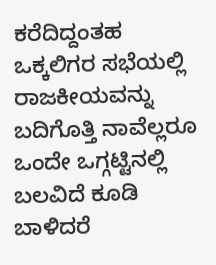ಕರೆದಿದ್ದಂತಹ ಒಕ್ಕಲಿಗರ ಸಭೆಯಲ್ಲಿ ರಾಜಕೀಯವನ್ನು ಬದಿಗೊತ್ತಿ ನಾವೆಲ್ಲರೂ ಒಂದೇ ಒಗ್ಗಟ್ಟಿನಲ್ಲಿ ಬಲವಿದೆ ಕೂಡಿ ಬಾಳಿದರೆ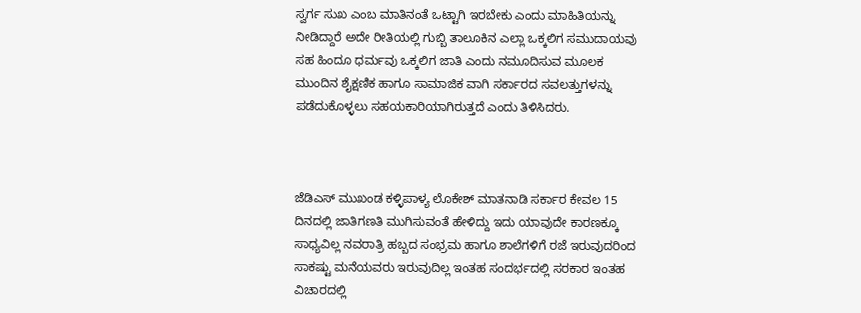ಸ್ವರ್ಗ ಸುಖ ಎಂಬ ಮಾತಿನಂತೆ ಒಟ್ಟಾಗಿ ಇರಬೇಕು ಎಂದು ಮಾಹಿತಿಯನ್ನು ನೀಡಿದ್ದಾರೆ ಅದೇ ರೀತಿಯಲ್ಲಿ ಗುಬ್ಬಿ ತಾಲೂಕಿನ ಎಲ್ಲಾ ಒಕ್ಕಲಿಗ ಸಮುದಾಯವು ಸಹ ಹಿಂದೂ ಧರ್ಮವು ಒಕ್ಕಲಿಗ ಜಾತಿ ಎಂದು ನಮೂದಿಸುವ ಮೂಲಕ ಮುಂದಿನ ಶೈಕ್ಷಣಿಕ ಹಾಗೂ ಸಾಮಾಜಿಕ ವಾಗಿ ಸರ್ಕಾರದ ಸವಲತ್ತುಗಳನ್ನು ಪಡೆದುಕೊಳ್ಳಲು ಸಹಯಕಾರಿಯಾಗಿರುತ್ತದೆ ಎಂದು ತಿಳಿಸಿದರು.



ಜೆಡಿಎಸ್ ಮುಖಂಡ ಕಳ್ಳಿಪಾಳ್ಯ ಲೊಕೇಶ್ ಮಾತನಾಡಿ ಸರ್ಕಾರ ಕೇವಲ 15 ದಿನದಲ್ಲಿ ಜಾತಿಗಣತಿ ಮುಗಿಸುವಂತೆ ಹೇಳಿದ್ದು ಇದು ಯಾವುದೇ ಕಾರಣಕ್ಕೂ ಸಾಧ್ಯವಿಲ್ಲ ನವರಾತ್ರಿ ಹಬ್ಬದ ಸಂಭ್ರಮ ಹಾಗೂ ಶಾಲೆಗಳಿಗೆ ರಜೆ ಇರುವುದರಿಂದ ಸಾಕಷ್ಟು ಮನೆಯವರು ಇರುವುದಿಲ್ಲ ಇಂತಹ ಸಂದರ್ಭದಲ್ಲಿ ಸರಕಾರ ಇಂತಹ ವಿಚಾರದಲ್ಲಿ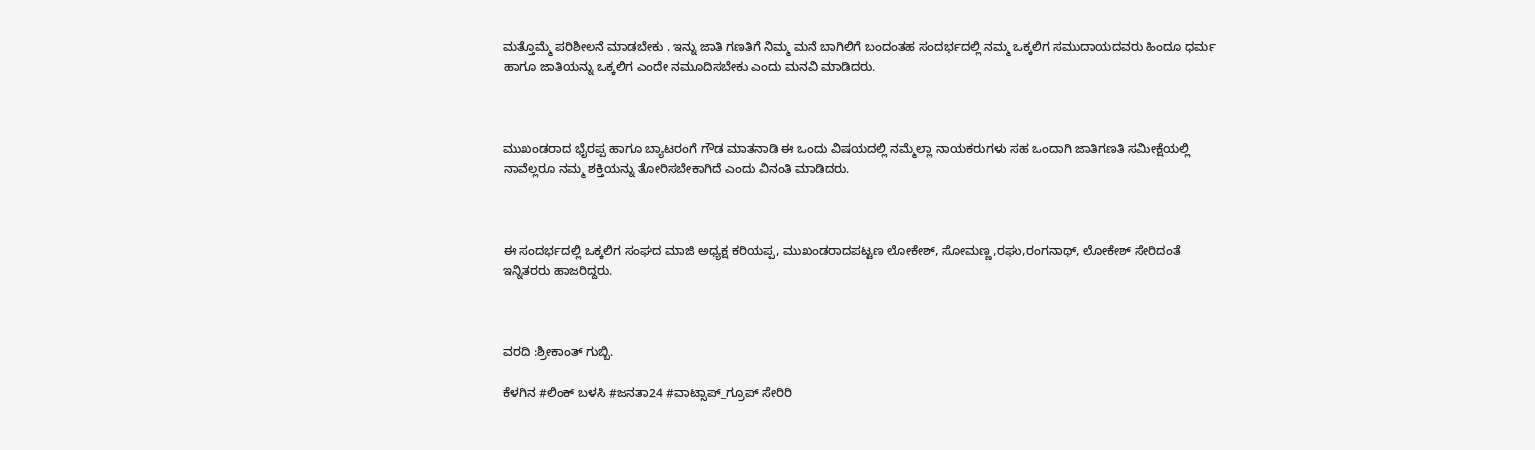ಮತ್ತೊಮ್ಮೆ ಪರಿಶೀಲನೆ ಮಾಡಬೇಕು . ಇನ್ನು ಜಾತಿ ಗಣತಿಗೆ ನಿಮ್ಮ ಮನೆ ಬಾಗಿಲಿಗೆ ಬಂದಂತಹ ಸಂದರ್ಭದಲ್ಲಿ ನಮ್ಮ ಒಕ್ಕಲಿಗ ಸಮುದಾಯದವರು ಹಿಂದೂ ಧರ್ಮ ಹಾಗೂ ಜಾತಿಯನ್ನು ಒಕ್ಕಲಿಗ ಎಂದೇ ನಮೂದಿಸಬೇಕು ಎಂದು ಮನವಿ ಮಾಡಿದರು.



ಮುಖಂಡರಾದ ಭೈರಪ್ಪ ಹಾಗೂ ಬ್ಯಾಟರಂಗೆ ಗೌಡ ಮಾತನಾಡಿ ಈ ಒಂದು ವಿಷಯದಲ್ಲಿ ನಮ್ಮೆಲ್ಲಾ ನಾಯಕರುಗಳು ಸಹ ಒಂದಾಗಿ ಜಾತಿಗಣತಿ ಸಮೀಕ್ಷೆಯಲ್ಲಿ ನಾವೆಲ್ಲರೂ ನಮ್ಮ ಶಕ್ತಿಯನ್ನು ತೋರಿಸಬೇಕಾಗಿದೆ ಎಂದು ವಿನಂತಿ ಮಾಡಿದರು.



ಈ ಸಂದರ್ಭದಲ್ಲಿ ಒಕ್ಕಲಿಗ ಸಂಘದ ಮಾಜಿ ಅಧ್ಯಕ್ಷ ಕರಿಯಪ್ಪ, ಮುಖಂಡರಾದಪಟ್ಟಣ ಲೋಕೇಶ್, ಸೋಮಣ್ಣ,ರಘು,ರಂಗನಾಥ್, ಲೋಕೇಶ್ ಸೇರಿದಂತೆ ಇನ್ನಿತರರು ಹಾಜರಿದ್ದರು.



ವರದಿ :ಶ್ರೀಕಾಂತ್ ಗುಬ್ಬಿ.

ಕೆಳಗಿನ #ಲಿಂಕ್ ಬಳಸಿ #ಜನತಾ24 #ವಾಟ್ಸಾಪ್_ಗ್ರೂಪ್ ಸೇರಿರಿ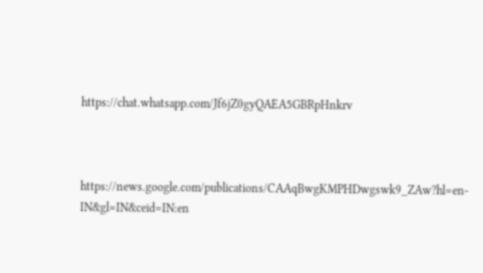https://chat.whatsapp.com/Jf6jZ0gyQAEA5GBRpHnkrv



https://news.google.com/publications/CAAqBwgKMPHDwgswk9_ZAw?hl=en-IN&gl=IN&ceid=IN:en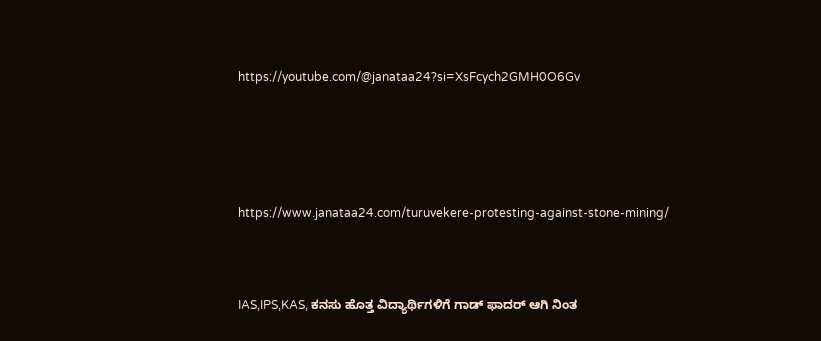https://youtube.com/@janataa24?si=XsFcych2GMH0O6Gv





https://www.janataa24.com/turuvekere-protesting-against-stone-mining/



IAS,IPS,KAS, ಕನಸು ಹೊತ್ತ ವಿದ್ಯಾರ್ಥಿಗಳಿಗೆ ಗಾಡ್ ಫಾದರ್ ಆಗಿ ನಿಂತ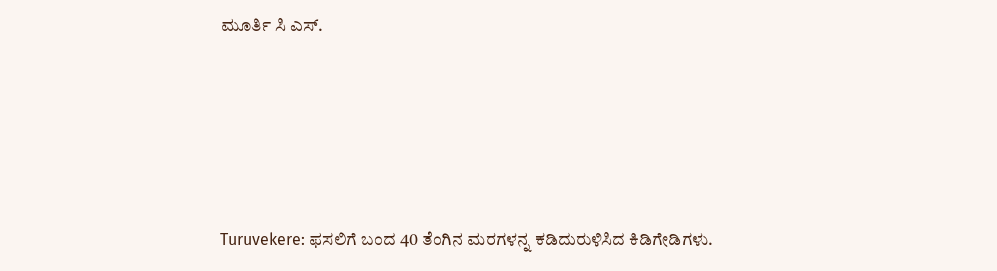ಮೂರ್ತಿ ಸಿ ಎಸ್.





Turuvekere: ಫಸಲಿಗೆ ಬಂದ 40 ತೆಂಗಿನ ಮರಗಳನ್ನ ಕಡಿದುರುಳಿಸಿದ ಕಿಡಿಗೇಡಿಗಳು.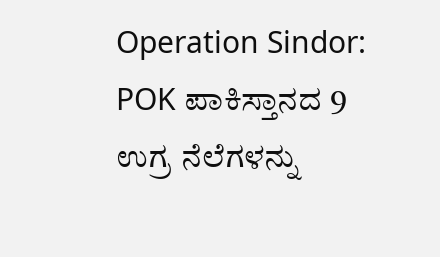Operation Sindor: POK ಪಾಕಿಸ್ತಾನದ 9 ಉಗ್ರ ನೆಲೆಗಳನ್ನು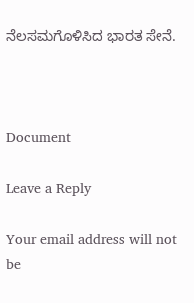ನೆಲಸಮಗೊಳಿಸಿದ ಭಾರತ ಸೇನೆ.



Document

Leave a Reply

Your email address will not be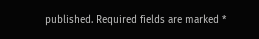published. Required fields are marked *